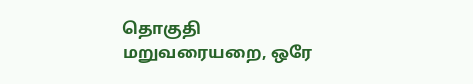தொகுதி மறுவரையறை, ஒரே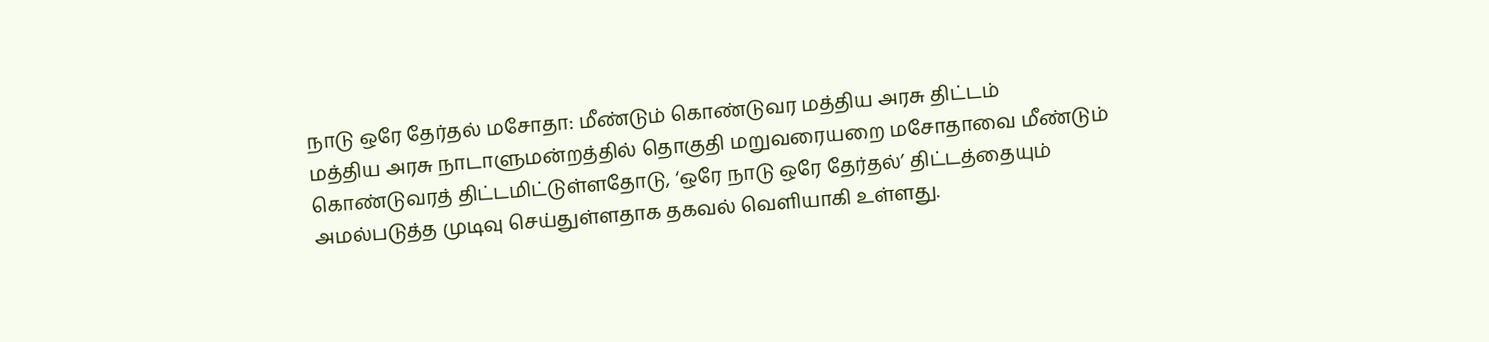நாடு ஒரே தேர்தல் மசோதா: மீண்டும் கொண்டுவர மத்திய அரசு திட்டம்
மத்திய அரசு நாடாளுமன்றத்தில் தொகுதி மறுவரையறை மசோதாவை மீண்டும் கொண்டுவரத் திட்டமிட்டுள்ளதோடு, ‘ஒரே நாடு ஒரே தேர்தல்’ திட்டத்தையும் அமல்படுத்த முடிவு செய்துள்ளதாக தகவல் வெளியாகி உள்ளது.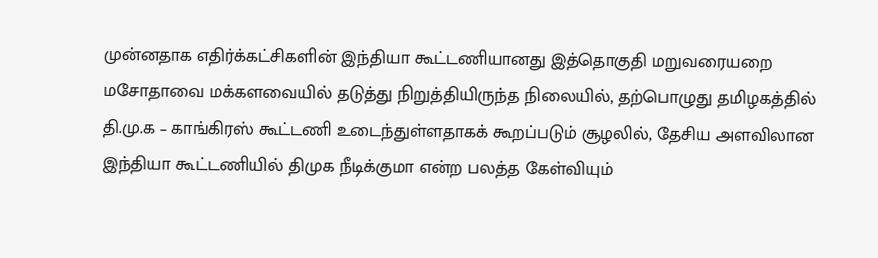முன்னதாக எதிர்க்கட்சிகளின் இந்தியா கூட்டணியானது இத்தொகுதி மறுவரையறை மசோதாவை மக்களவையில் தடுத்து நிறுத்தியிருந்த நிலையில், தற்பொழுது தமிழகத்தில் தி.மு.க – காங்கிரஸ் கூட்டணி உடைந்துள்ளதாகக் கூறப்படும் சூழலில், தேசிய அளவிலான இந்தியா கூட்டணியில் திமுக நீடிக்குமா என்ற பலத்த கேள்வியும்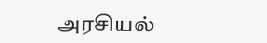அரசியல்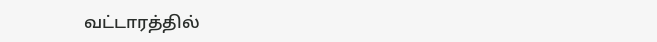வட்டாரத்தில்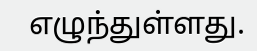எழுந்துள்ளது.